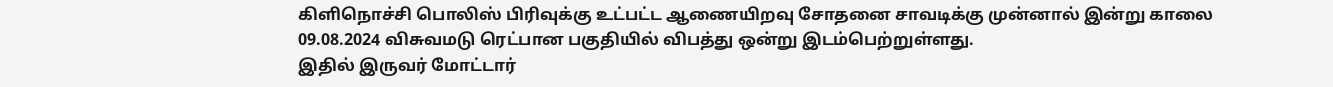கிளிநொச்சி பொலிஸ் பிரிவுக்கு உட்பட்ட ஆணையிறவு சோதனை சாவடிக்கு முன்னால் இன்று காலை 09.08.2024 விசுவமடு ரெட்பான பகுதியில் விபத்து ஒன்று இடம்பெற்றுள்ளது.
இதில் இருவர் மோட்டார்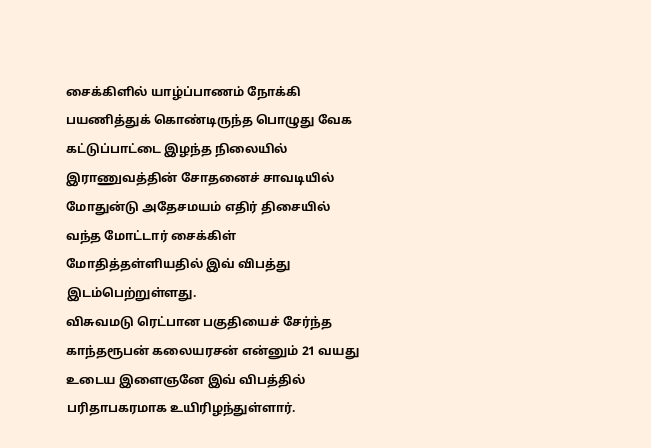சைக்கிளில் யாழ்ப்பாணம் நோக்கி பயணித்துக் கொண்டிருந்த பொழுது வேக கட்டுப்பாட்டை இழந்த நிலையில் இராணுவத்தின் சோதனைச் சாவடியில் மோதுன்டு அதேசமயம் எதிர் திசையில் வந்த மோட்டார் சைக்கிள் மோதித்தள்ளியதில் இவ் விபத்து இடம்பெற்றுள்ளது.
விசுவமடு ரெட்பான பகுதியைச் சேர்ந்த காந்தரூபன் கலையரசன் என்னும் 21 வயது உடைய இளைஞனே இவ் விபத்தில் பரிதாபகரமாக உயிரிழந்துள்ளார்.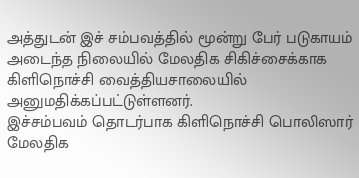அத்துடன் இச் சம்பவத்தில் மூன்று பேர் படுகாயம் அடைந்த நிலையில் மேலதிக சிகிச்சைக்காக கிளிநொச்சி வைத்தியசாலையில் அனுமதிக்கப்பட்டுள்ளனர்.
இச்சம்பவம் தொடர்பாக கிளிநொச்சி பொலிஸார் மேலதிக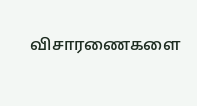விசாரணைகளை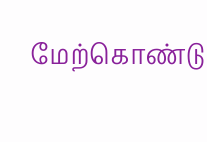மேற்கொண்டு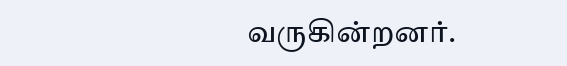வருகின்றனர்.